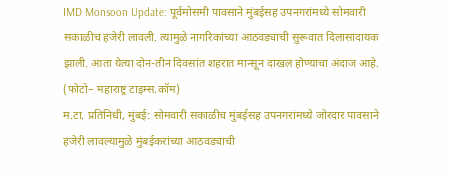IMD Monsoon Update: पूर्वमोसमी पावसाने मुंबईसह उपनगरांमध्ये सोमवारी सकाळीच हजेरी लावली. त्यामुळे नागरिकांच्या आठवड्याची सुरूवात दिलासादायक झाली. आता येत्या दोन-तीन दिवसांत शहरात मान्सून दाखल होण्याचा अंदाज आहे.
(फोटो– महाराष्ट्र टाइम्स.कॉम)
म.टा. प्रतिनिधी, मुंबई: सोमवारी सकाळीच मुंबईसह उपनगरांमध्ये जोरदार पावसाने हजेरी लावल्यामुळे मुंबईकरांच्या आठवड्याची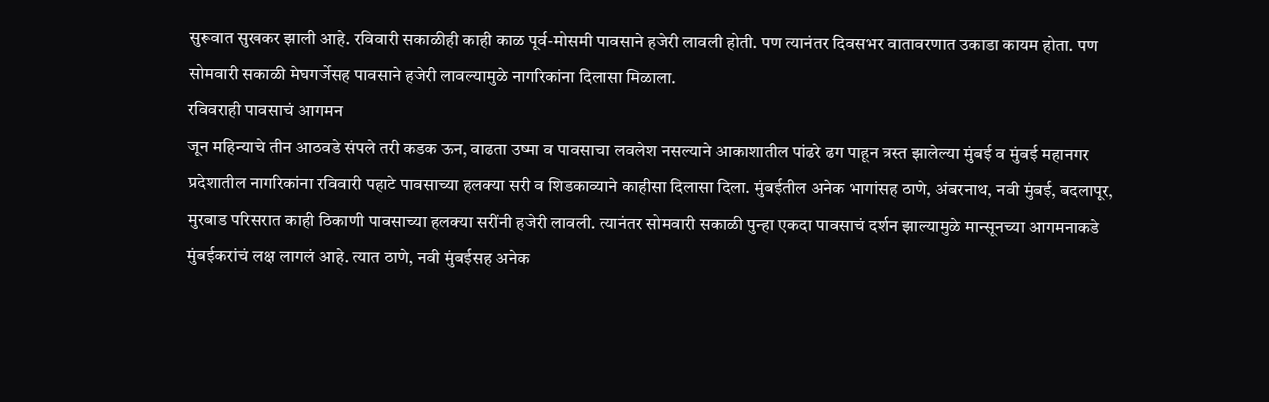सुरूवात सुखकर झाली आहे. रविवारी सकाळीही काही काळ पूर्व-मोसमी पावसाने हजेरी लावली होती. पण त्यानंतर दिवसभर वातावरणात उकाडा कायम होता. पण सोमवारी सकाळी मेघगर्जेसह पावसाने हजेरी लावल्यामुळे नागरिकांना दिलासा मिळाला.
रविवराही पावसाचं आगमन
जून महिन्याचे तीन आठवडे संपले तरी कडक ऊन, वाढता उष्मा व पावसाचा लवलेश नसल्याने आकाशातील पांढरे ढग पाहून त्रस्त झालेल्या मुंबई व मुंबई महानगर प्रदेशातील नागरिकांना रविवारी पहाटे पावसाच्या हलक्या सरी व शिडकाव्याने काहीसा दिलासा दिला. मुंबईतील अनेक भागांसह ठाणे, अंबरनाथ, नवी मुंबई, बदलापूर, मुरबाड परिसरात काही ठिकाणी पावसाच्या हलक्या सरींनी हजेरी लावली. त्यानंतर सोमवारी सकाळी पुन्हा एकदा पावसाचं दर्शन झाल्यामुळे मान्सूनच्या आगमनाकडे मुंबईकरांचं लक्ष लागलं आहे. त्यात ठाणे, नवी मुंबईसह अनेक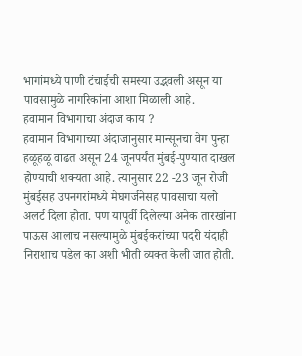भागांमध्ये पाणी टंचाईची समस्या उद्भवली असून या पावसामुळे नागरिकांना आशा मिळाली आहे.
हवामान विभागाचा अंदाज काय ?
हवामान विभागाच्या अंदाजानुसार मान्सूनचा वेग पुन्हा हळूहळू वाढत असून 24 जूनपर्यंत मुंबई-पुण्यात दाखल होण्याची शक्यता आहे. त्यानुसार 22 -23 जून रोजी मुंबईसह उपनगरांमध्ये मेघगर्जनेसह पावसाचा यलो अलर्ट दिला होता. पण यापूर्वी दिलेल्या अनेक तारखांना पाऊस आलाच नसल्यामुळे मुंबईकरांच्या पदरी यंदाही निराशाच पडेल का अशी भीती व्यक्त केली जात होती.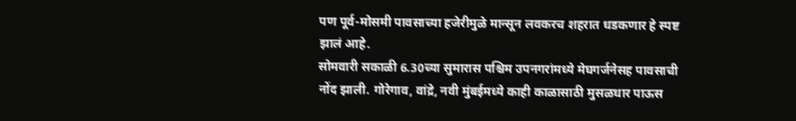पण पूर्व-मोसमी पावसाच्या हजेरीमुळे मान्सून लवकरच शहरात धडकणार हे स्पष्ट झालं आहे.
सोमवारी सकाळी 6.30च्या सुमारास पश्चिम उपनगरांमध्ये मेघगर्जनेसह पावसाची नोंद झाली. गोरेगाव, वांद्रे, नवी मुंबईमध्ये काही काळासाठी मुसळधार पाऊस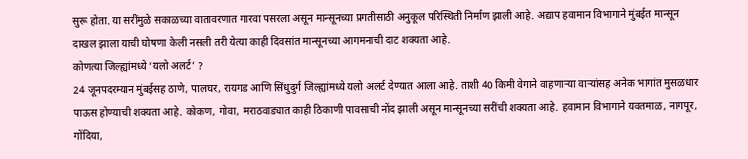सुरू होता. या सरींमुळे सकाळच्या वातावरणात गारवा पसरला असून मान्सूनच्या प्रगतीसाठी अनुकूल परिस्थिती निर्माण झाली आहे. अद्याप हवामान विभागाने मुंबईत मान्सून दाखल झाला याची घोषणा केली नसली तरी येत्या काही दिवसांत मान्सूनच्या आगमनाची दाट शक्यता आहे.
कोणत्या जिल्ह्यांमध्ये ‘यलो अलर्ट’ ?
24 जूनपदरम्यान मुंबईसह ठाणे, पालघर, रायगड आणि सिंधुदुर्ग जिल्ह्यांमध्ये यलो अलर्ट देण्यात आला आहे. ताशी 40 किमी वेगाने वाहणाऱ्या वाऱ्यांसह अनेक भागांत मुसळधार पाऊस होण्याची शक्यता आहे. कोकण, गोवा, मराठवाड्यात काही ठिकाणी पावसाची नोंद झाली असून मान्सूनच्या सरींची शक्यता आहे. हवामान विभागाने यवतमाळ, नागपूर, गोंदिया,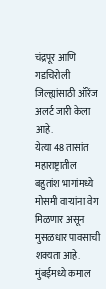चंद्रपूर आणि गडचिरोली जिल्ह्यांसाठी ऑरेंज अलर्ट जारी केला आहे.
येत्या 48 तासांत महाराष्ट्रातील बहुतांश भागांमध्ये मोसमी वाऱ्यांना वेग मिळणार असून मुसळधार पावसाची शक्यता आहे. मुंबईमध्ये कमाल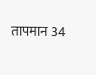तापमान 34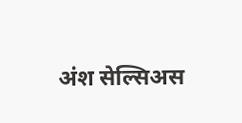अंश सेल्सिअस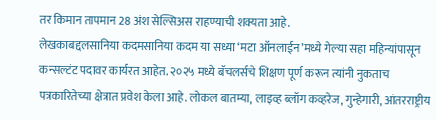तर किमान तापमान 28 अंश सेल्सिअस राहण्याची शक्यता आहे.
लेखकाबद्दलसानिया कदमसानिया कदम या सध्या ‘मटा ऑनलाईन’मध्ये गेल्या सहा महिन्यांपासून कन्सल्टंट पदावर कार्यरत आहेत. २०२५ मध्ये बॅचलर्सचे शिक्षण पूर्ण करून त्यांनी नुकताच पत्रकारितेच्या क्षेत्रात प्रवेश केला आहे. लोकल बातम्या, लाइव्ह ब्लॉग कव्हरेज, गुन्हेगारी, आंतरराष्ट्रीय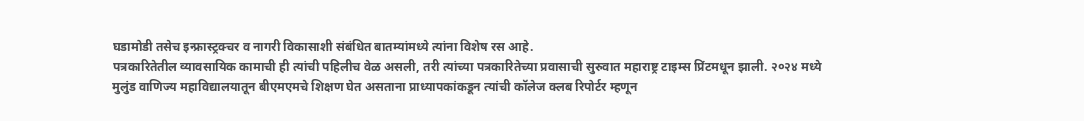घडामोडी तसेच इन्फ्रास्ट्रक्चर व नागरी विकासाशी संबंधित बातम्यांमध्ये त्यांना विशेष रस आहे.
पत्रकारितेतील व्यावसायिक कामाची ही त्यांची पहिलीच वेळ असली, तरी त्यांच्या पत्रकारितेच्या प्रवासाची सुरुवात महाराष्ट्र टाइम्स प्रिंटमधून झाली. २०२४ मध्ये मुलुंड वाणिज्य महाविद्यालयातून बीएमएमचे शिक्षण घेत असताना प्राध्यापकांकडून त्यांची कॉलेज क्लब रिपोर्टर म्हणून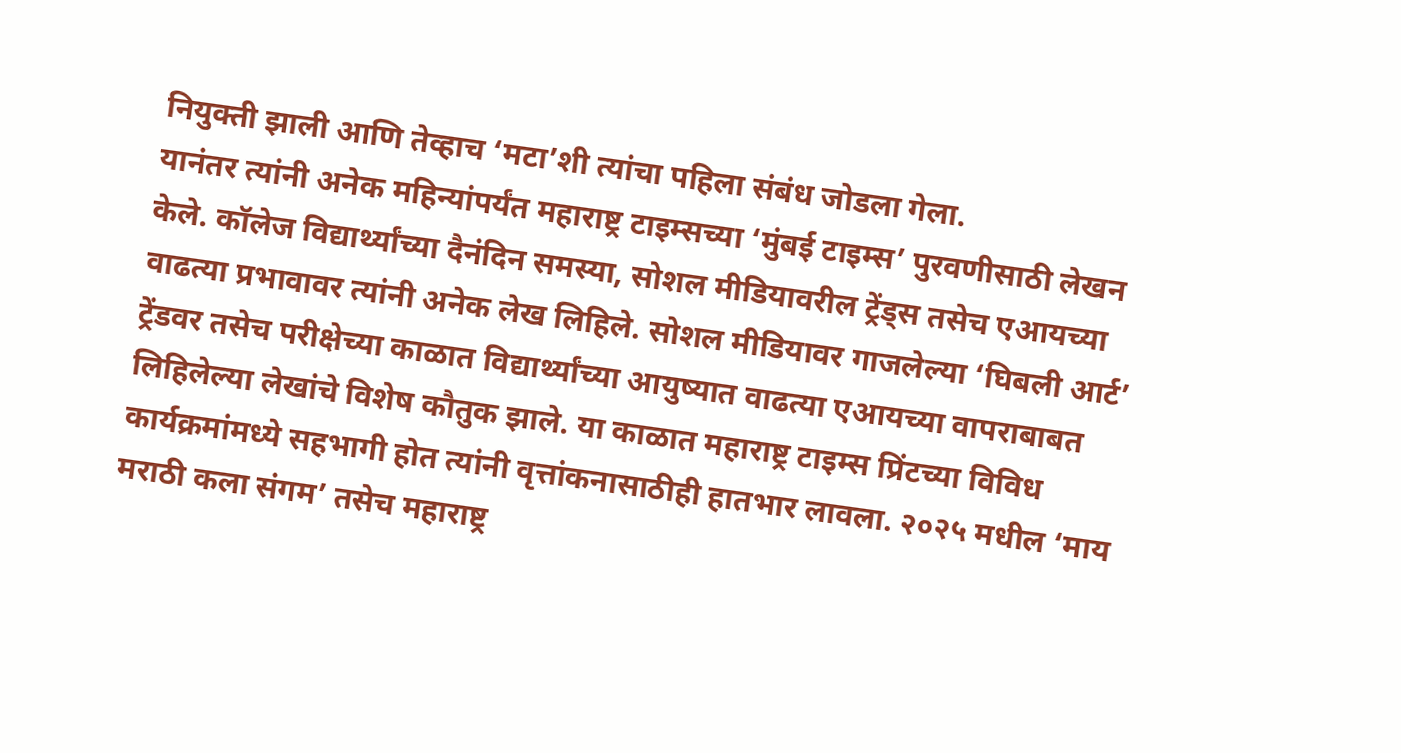नियुक्ती झाली आणि तेव्हाच ‘मटा’शी त्यांचा पहिला संबंध जोडला गेला.
यानंतर त्यांनी अनेक महिन्यांपर्यंत महाराष्ट्र टाइम्सच्या ‘मुंबई टाइम्स’ पुरवणीसाठी लेखन केले. कॉलेज विद्यार्थ्यांच्या दैनंदिन समस्या, सोशल मीडियावरील ट्रेंड्स तसेच एआयच्या वाढत्या प्रभावावर त्यांनी अनेक लेख लिहिले. सोशल मीडियावर गाजलेल्या ‘घिबली आर्ट’ ट्रेंडवर तसेच परीक्षेच्या काळात विद्यार्थ्यांच्या आयुष्यात वाढत्या एआयच्या वापराबाबत लिहिलेल्या लेखांचे विशेष कौतुक झाले. या काळात महाराष्ट्र टाइम्स प्रिंटच्या विविध कार्यक्रमांमध्ये सहभागी होत त्यांनी वृत्तांकनासाठीही हातभार लावला. २०२५ मधील ‘माय मराठी कला संगम’ तसेच महाराष्ट्र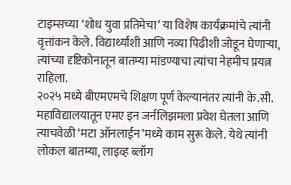टाइम्सच्या ‘शोध युवा प्रतिमेचा’ या विशेष कार्यक्रमांचे त्यांनी वृत्तांकन केले. विद्यार्थ्यांशी आणि नव्या पिढीशी जोडून घेणाऱ्या, त्यांच्या दृष्टिकोनातून बातम्या मांडण्याचा त्यांचा नेहमीच प्रयत्न राहिला.
२०२५ मध्ये बीएमएमचे शिक्षण पूर्ण केल्यानंतर त्यांनी के.सी. महाविद्यालयातून एमए इन जर्नलिझमला प्रवेश घेतला आणि त्याचवेळी ‘मटा ऑनलाईन’मध्ये काम सुरू केले. येथे त्यांनी लोकल बातम्या, लाइव्ह ब्लॉग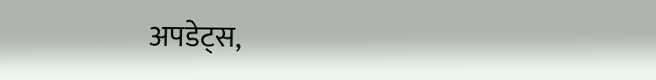अपडेट्स,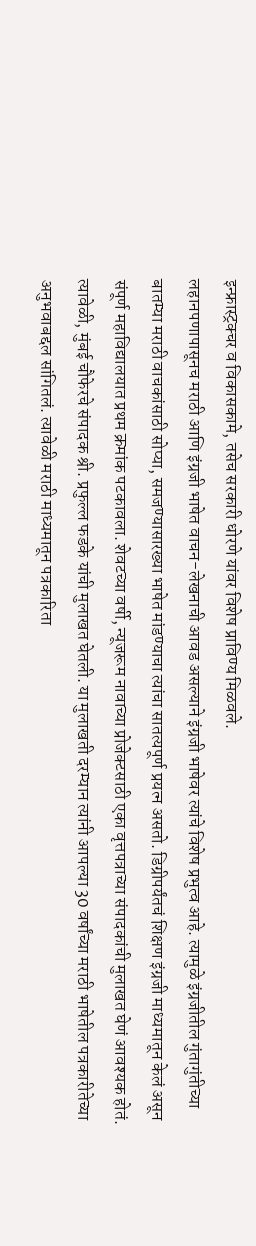इन्फ्रास्ट्रक्चर व विकासकामे, तसेच सरकारी धोरणे यांवर विशेष प्राविण्य मिळवले.
लहानपणापासूनच मराठी आणि इंग्रजी भाषेत वाचन-लेखनाची आवड असल्याने इंग्रजी भाषेवर त्यांचे विशेष प्रभुत्व आहे. त्यामुळे इंग्रजीतील गुंतागुंतीच्या बातम्या मराठी वाचकांसाठी सोप्या, समजण्यासारख्या भाषेत मांडण्याचा त्यांचा सातत्यपूर्ण प्रयत्न असतो. डिग्रीपर्यंतचं शिक्षण इंग्रजी माध्यमातून केलं असून संपूर्ण महाविद्यालयात प्रथम क्रमांक पटकावला. शेवटच्या वर्षी, न्यूजरूम नावाच्या प्रोजेक्टसाठी एका वृत्तपत्राच्या संपादकांची मुलाखत घेणं आवश्यक होतं. त्यावेळी, मुंबई चौफेरचे संपादक श्री. प्रफुल्ल फडके यांची मुलाखत घेतली. या मुलाखती दरम्यान त्यांनी आपल्या 30 वर्षांच्या मराठी भाषेतील पत्रकारीतेच्या अनुभवाबद्दल सांगितलं. त्यावेळी मराठी माध्यमातून पत्रकारिता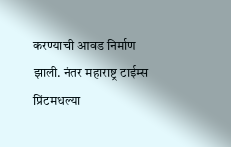करण्याची आवड निर्माण झाली. नंतर महाराष्ट्र टाईम्स प्रिंटमधल्या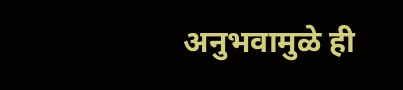अनुभवामुळे ही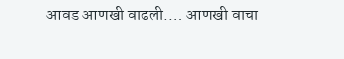आवड आणखी वाढली.… आणखी वाचा